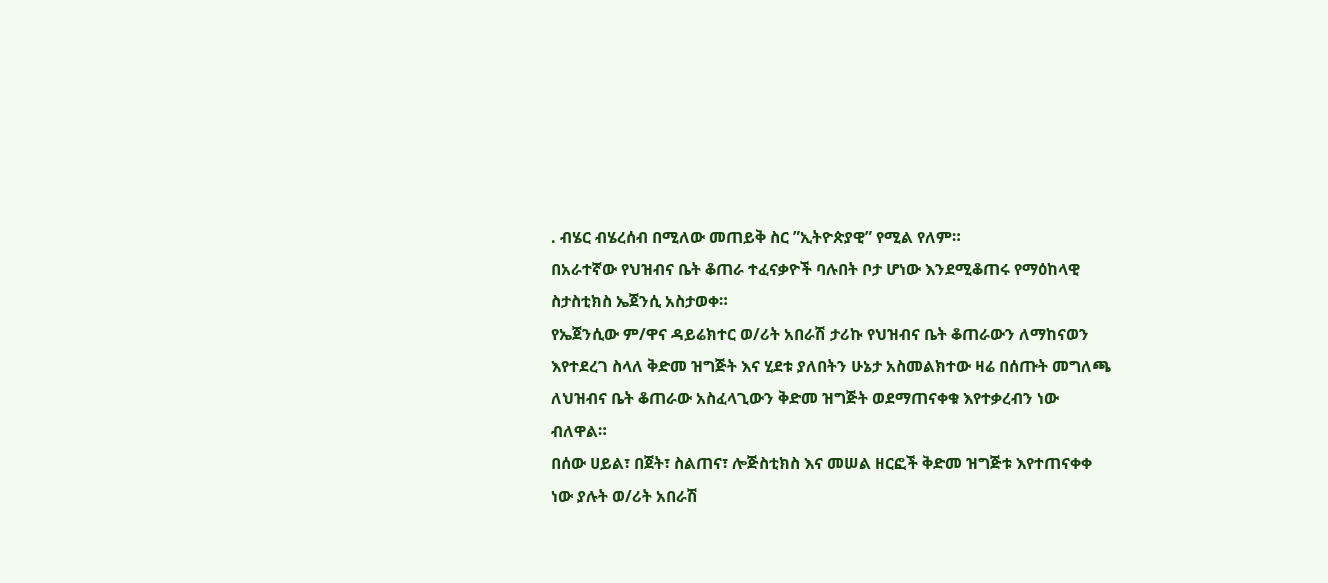. ብሄር ብሄረሰብ በሚለው መጠይቅ ስር ”ኢትዮጵያዊ” የሚል የለም።
በአራተኛው የህዝብና ቤት ቆጠራ ተፈናቃዮች ባሉበት ቦታ ሆነው እንደሚቆጠሩ የማዕከላዊ ስታስቲክስ ኤጀንሲ አስታወቀ።
የኤጀንሲው ም/ዋና ዳይሬክተር ወ/ሪት አበራሽ ታሪኩ የህዝብና ቤት ቆጠራውን ለማከናወን እየተደረገ ስላለ ቅድመ ዝግጅት እና ሂደቱ ያለበትን ሁኔታ አስመልክተው ዛሬ በሰጡት መግለጫ ለህዝብና ቤት ቆጠራው አስፈላጊውን ቅድመ ዝግጅት ወደማጠናቀቁ እየተቃረብን ነው ብለዋል።
በሰው ሀይል፣ በጀት፣ ስልጠና፣ ሎጅስቲክስ እና መሠል ዘርፎች ቅድመ ዝግጅቱ እየተጠናቀቀ ነው ያሉት ወ/ሪት አበራሽ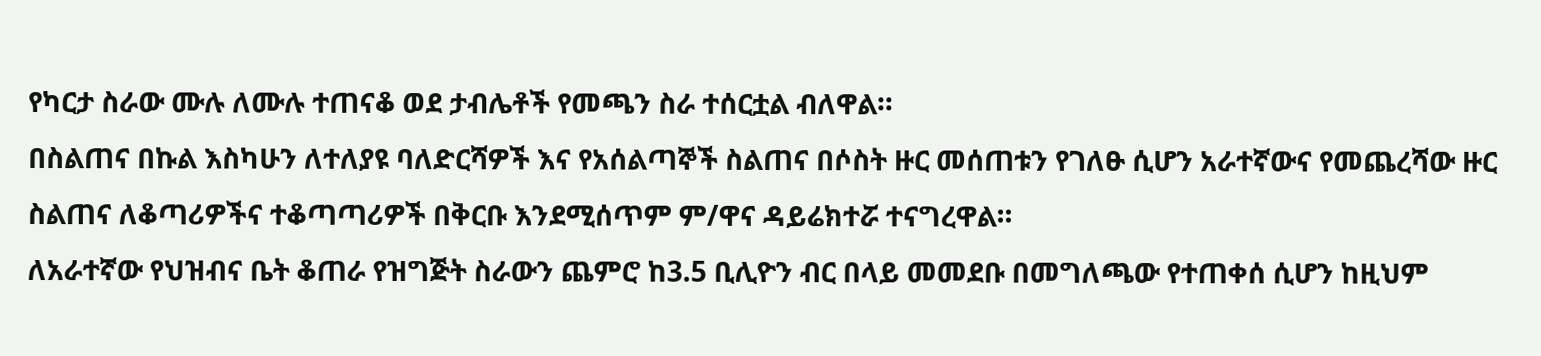የካርታ ስራው ሙሉ ለሙሉ ተጠናቆ ወደ ታብሌቶች የመጫን ስራ ተሰርቷል ብለዋል።
በስልጠና በኩል እስካሁን ለተለያዩ ባለድርሻዎች እና የአሰልጣኞች ስልጠና በሶስት ዙር መሰጠቱን የገለፁ ሲሆን አራተኛውና የመጨረሻው ዙር ስልጠና ለቆጣሪዎችና ተቆጣጣሪዎች በቅርቡ እንደሚሰጥም ም/ዋና ዳይሬክተሯ ተናግረዋል።
ለአራተኛው የህዝብና ቤት ቆጠራ የዝግጅት ስራውን ጨምሮ ከ3.5 ቢሊዮን ብር በላይ መመደቡ በመግለጫው የተጠቀሰ ሲሆን ከዚህም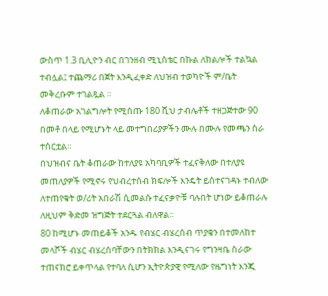ውስጥ 1.3 ቢሊዮን ብር በገንዘብ ሚኒስቴር በኩል ለክልሎች ተልኳል ተብሏል፤ ተጨማሪ በጀት እንዲፈቀድ ለህዝብ ተወካዮች ም/ቤት መቅረቡም ተገልጿል ።
ለቆጠራው አገልግሎት የሚሰጡ 180 ሺህ ታብሌቶች ተዘጋጅተው 90 በመቶ በላይ የሚሆኑት ላይ መተግበሪያዎችን ሙሉ በሙሉ የመጫን ስራ ተሰርቷል።
በህዝብና ቤት ቆጠራው ከተለያዩ አካባቢዎች ተፈናቅለው በተለያዩ መጠለያዎች የሚኖሩ የህብረተሰብ ክፍሎች እንዴት ይስተናገዳኑ ተብለው ለተጠየቁት ወ/ሪት አበራሽ ሲመልሱ ተፈናቃዮቹ ባሉበት ሆነው ይቆጠራሉ ለዚህም ቅድመ ዝግጅት ተደርጓል ብለዋል።
80 ከሚሆኑ መጠይቆች አንዱ የብሄር ብሄረሰብ ጥያቄን በተመለከተ መላሾች ብሄር ብሄረሰባቸውን በትክክል እንዲናገሩ የግንዛቤ ስራው ተጠናክሮ ይቀጥላል የተባለ ሲሆን ኢትዮጵያዊ የሚለው የዜግነት እንጂ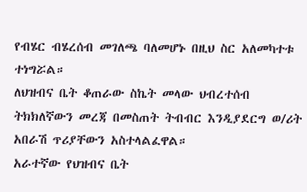የብሄር ብሄረሰብ መገለጫ ባለመሆኑ በዚህ ስር አለመካተቱ ተነግሯል።
ለህዝብና ቤት ቆጠራው ስኬት መላው ህብረተሰብ ትክክለኛውን መረጃ በመስጠት ትብብር እንዲያደርግ ወ/ሪት አበራሽ ጥሪያቸውን አስተላልፈዋል።
አራተኛው የህዝብና ቤት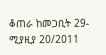ቆጠራ ከመጋቢት 29- ሚያዚያ 20/2011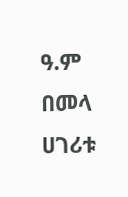ዓ.ም በመላ ሀገሪቱ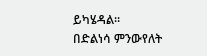ይካሄዳል።
በድልነሳ ምንውየለት